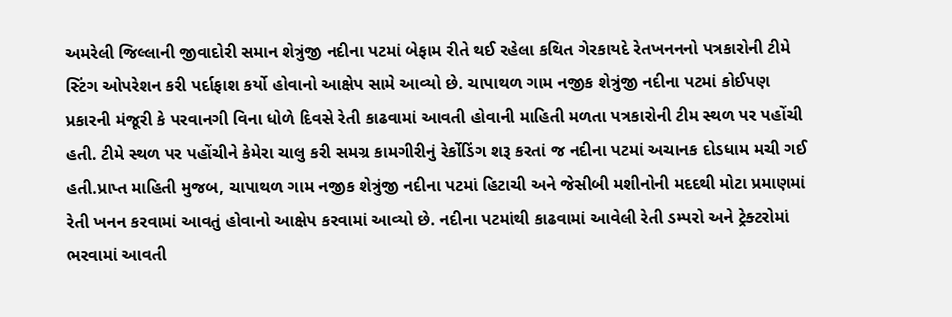અમરેલી જિલ્લાની જીવાદોરી સમાન શેત્રુંજી નદીના પટમાં બેફામ રીતે થઈ રહેલા કથિત ગેરકાયદે રેતખનનનો પત્રકારોની ટીમે સ્ટિંગ ઓપરેશન કરી પર્દાફાશ કર્યો હોવાનો આક્ષેપ સામે આવ્યો છે. ચાપાથળ ગામ નજીક શેત્રુંજી નદીના પટમાં કોઈપણ પ્રકારની મંજૂરી કે પરવાનગી વિના ધોળે દિવસે રેતી કાઢવામાં આવતી હોવાની માહિતી મળતા પત્રકારોની ટીમ સ્થળ પર પહોંચી હતી. ટીમે સ્થળ પર પહોંચીને કેમેરા ચાલુ કરી સમગ્ર કામગીરીનું રેર્કોડિંગ શરૂ કરતાં જ નદીના પટમાં અચાનક દોડધામ મચી ગઈ હતી.પ્રાપ્ત માહિતી મુજબ, ચાપાથળ ગામ નજીક શેત્રુંજી નદીના પટમાં હિટાચી અને જેસીબી મશીનોની મદદથી મોટા પ્રમાણમાં રેતી ખનન કરવામાં આવતું હોવાનો આક્ષેપ કરવામાં આવ્યો છે. નદીના પટમાંથી કાઢવામાં આવેલી રેતી ડમ્પરો અને ટ્રેક્ટરોમાં ભરવામાં આવતી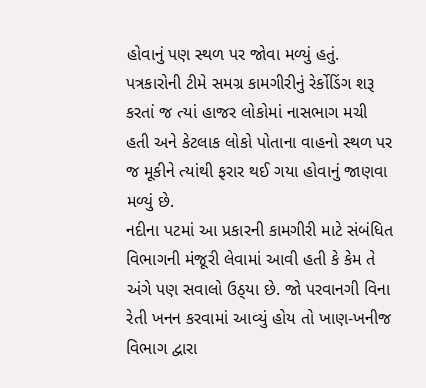હોવાનું પણ સ્થળ પર જોવા મળ્યું હતું. પત્રકારોની ટીમે સમગ્ર કામગીરીનું રેર્કોડિંગ શરૂ કરતાં જ ત્યાં હાજર લોકોમાં નાસભાગ મચી હતી અને કેટલાક લોકો પોતાના વાહનો સ્થળ પર જ મૂકીને ત્યાંથી ફરાર થઈ ગયા હોવાનું જાણવા મળ્યું છે.
નદીના પટમાં આ પ્રકારની કામગીરી માટે સંબંધિત વિભાગની મંજૂરી લેવામાં આવી હતી કે કેમ તે અંગે પણ સવાલો ઉઠ્‌યા છે. જો પરવાનગી વિના રેતી ખનન કરવામાં આવ્યું હોય તો ખાણ-ખનીજ વિભાગ દ્વારા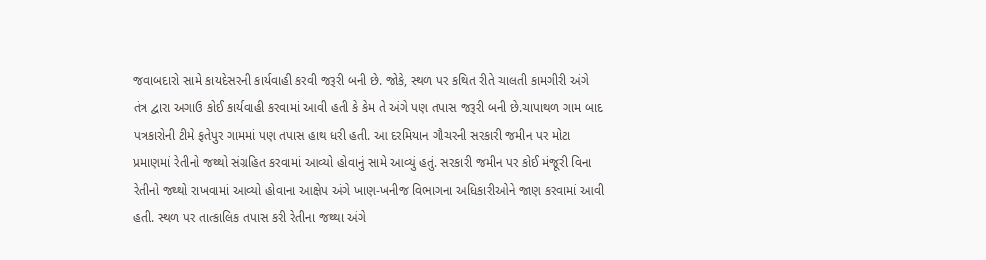જવાબદારો સામે કાયદેસરની કાર્યવાહી કરવી જરૂરી બની છે. જોકે, સ્થળ પર કથિત રીતે ચાલતી કામગીરી અંગે તંત્ર દ્વારા અગાઉ કોઈ કાર્યવાહી કરવામાં આવી હતી કે કેમ તે અંગે પણ તપાસ જરૂરી બની છે.ચાપાથળ ગામ બાદ પત્રકારોની ટીમે ફતેપુર ગામમાં પણ તપાસ હાથ ધરી હતી. આ દરમિયાન ગૌચરની સરકારી જમીન પર મોટા પ્રમાણમાં રેતીનો જથ્થો સંગ્રહિત કરવામાં આવ્યો હોવાનું સામે આવ્યું હતું. સરકારી જમીન પર કોઈ મંજૂરી વિના રેતીનો જથ્થો રાખવામાં આવ્યો હોવાના આક્ષેપ અંગે ખાણ-ખનીજ વિભાગના અધિકારીઓને જાણ કરવામાં આવી હતી. સ્થળ પર તાત્કાલિક તપાસ કરી રેતીના જથ્થા અંગે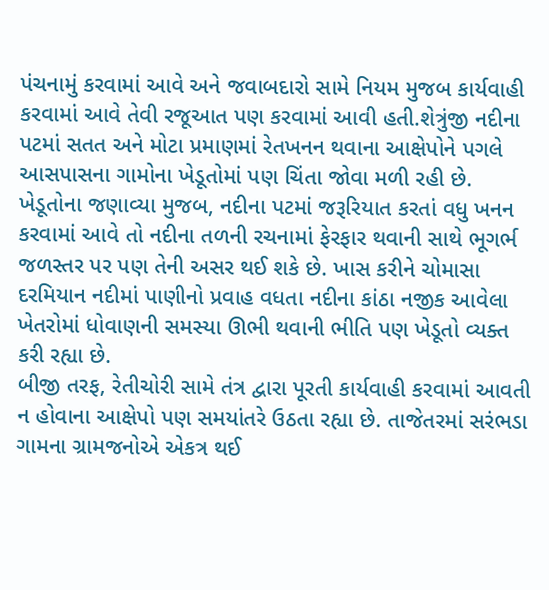પંચનામું કરવામાં આવે અને જવાબદારો સામે નિયમ મુજબ કાર્યવાહી કરવામાં આવે તેવી રજૂઆત પણ કરવામાં આવી હતી.શેત્રુંજી નદીના પટમાં સતત અને મોટા પ્રમાણમાં રેતખનન થવાના આક્ષેપોને પગલે આસપાસના ગામોના ખેડૂતોમાં પણ ચિંતા જોવા મળી રહી છે. ખેડૂતોના જણાવ્યા મુજબ, નદીના પટમાં જરૂરિયાત કરતાં વધુ ખનન કરવામાં આવે તો નદીના તળની રચનામાં ફેરફાર થવાની સાથે ભૂગર્ભ જળસ્તર પર પણ તેની અસર થઈ શકે છે. ખાસ કરીને ચોમાસા દરમિયાન નદીમાં પાણીનો પ્રવાહ વધતા નદીના કાંઠા નજીક આવેલા ખેતરોમાં ધોવાણની સમસ્યા ઊભી થવાની ભીતિ પણ ખેડૂતો વ્યક્ત કરી રહ્યા છે.
બીજી તરફ, રેતીચોરી સામે તંત્ર દ્વારા પૂરતી કાર્યવાહી કરવામાં આવતી ન હોવાના આક્ષેપો પણ સમયાંતરે ઉઠતા રહ્યા છે. તાજેતરમાં સરંભડા ગામના ગ્રામજનોએ એકત્ર થઈ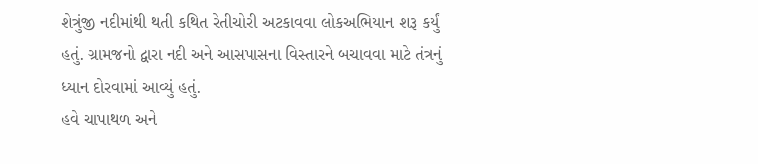શેત્રુંજી નદીમાંથી થતી કથિત રેતીચોરી અટકાવવા લોકઅભિયાન શરૂ કર્યું હતું. ગ્રામજનો દ્વારા નદી અને આસપાસના વિસ્તારને બચાવવા માટે તંત્રનું ધ્યાન દોરવામાં આવ્યું હતું.
હવે ચાપાથળ અને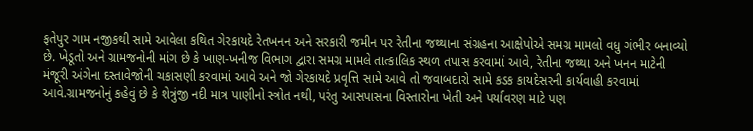ફતેપુર ગામ નજીકથી સામે આવેલા કથિત ગેરકાયદે રેતખનન અને સરકારી જમીન પર રેતીના જથ્થાના સંગ્રહના આક્ષેપોએ સમગ્ર મામલો વધુ ગંભીર બનાવ્યો છે. ખેડૂતો અને ગ્રામજનોની માંગ છે કે ખાણ-ખનીજ વિભાગ દ્વારા સમગ્ર મામલે તાત્કાલિક સ્થળ તપાસ કરવામાં આવે, રેતીના જથ્થા અને ખનન માટેની મંજૂરી અંગેના દસ્તાવેજોની ચકાસણી કરવામાં આવે અને જો ગેરકાયદે પ્રવૃત્તિ સામે આવે તો જવાબદારો સામે કડક કાયદેસરની કાર્યવાહી કરવામાં આવે.ગ્રામજનોનું કહેવું છે કે શેત્રુંજી નદી માત્ર પાણીનો સ્ત્રોત નથી, પરંતુ આસપાસના વિસ્તારોના ખેતી અને પર્યાવરણ માટે પણ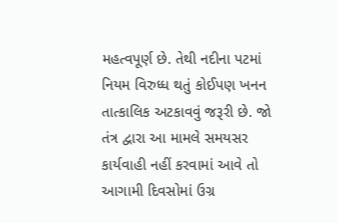મહત્વપૂર્ણ છે. તેથી નદીના પટમાં નિયમ વિરુધ્ધ થતું કોઈપણ ખનન તાત્કાલિક અટકાવવું જરૂરી છે. જો તંત્ર દ્વારા આ મામલે સમયસર કાર્યવાહી નહીં કરવામાં આવે તો આગામી દિવસોમાં ઉગ્ર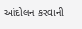આંદોલન કરવાની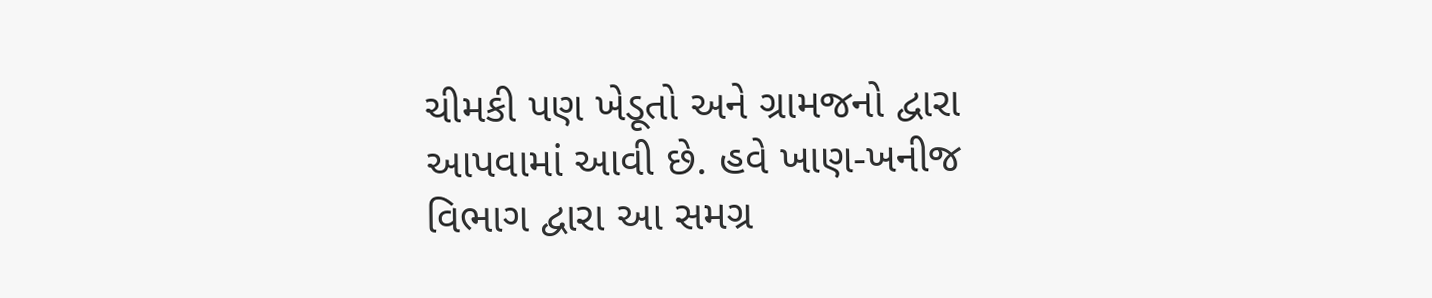ચીમકી પણ ખેડૂતો અને ગ્રામજનો દ્વારા આપવામાં આવી છે. હવે ખાણ-ખનીજ વિભાગ દ્વારા આ સમગ્ર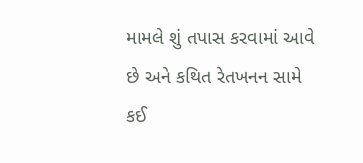મામલે શું તપાસ કરવામાં આવે છે અને કથિત રેતખનન સામે કઈ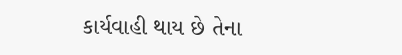કાર્યવાહી થાય છે તેના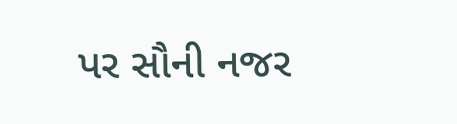પર સૌની નજર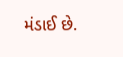મંડાઈ છે.